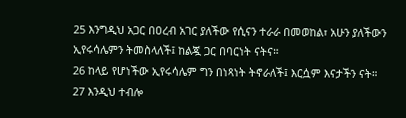25 እንግዲህ አጋር በዐረብ አገር ያለችው የሲናን ተራራ በመወከል፣ አሁን ያለችውን ኢየሩሳሌምን ትመስላለች፤ ከልጇ ጋር በባርነት ናትና።
26 ከላይ የሆነችው ኢየሩሳሌም ግን በነጻነት ትኖራለች፤ እርሷም እናታችን ናት።
27 እንዲህ ተብሎ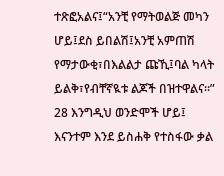ተጽፎአልና፤“አንቺ የማትወልጅ መካን ሆይ፤ደስ ይበልሽ፤አንቺ አምጠሽ የማታውቂ፣በእልልታ ጩኺ፤ባል ካላት ይልቅ፣የብቸኛዪቱ ልጆች በዝተዋልና።”
28 እንግዲህ ወንድሞች ሆይ፤ እናንተም እንደ ይስሐቅ የተስፋው ቃል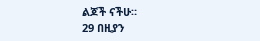ልጆች ናችሁ።
29 በዚያን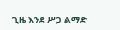ጊዜ እንደ ሥጋ ልማድ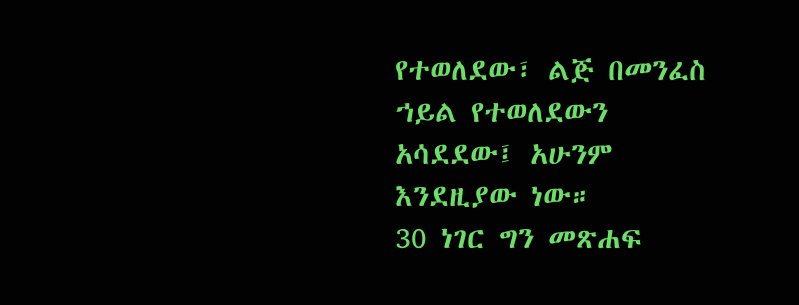የተወለደው፣ ልጅ በመንፈስ ኀይል የተወለደውን አሳደደው፤ አሁንም እንደዚያው ነው።
30 ነገር ግን መጽሐፍ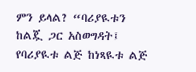ምን ይላል? “ባሪያዪቱን ከልጇ ጋር አስወግዳት፤ የባሪያዪቱ ልጅ ከነጻዪቱ ልጅ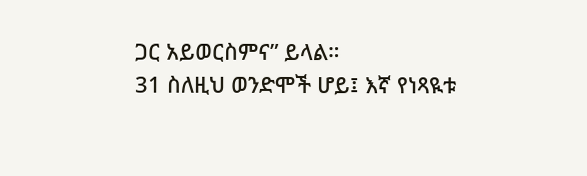ጋር አይወርስምና” ይላል።
31 ስለዚህ ወንድሞች ሆይ፤ እኛ የነጻዪቱ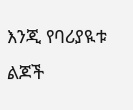እንጂ የባሪያዪቱ ልጆች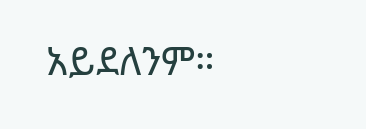አይደለንም።